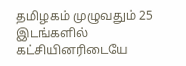தமிழகம் முழுவதும் 25 இடங்களில் கட்சியினரிடையே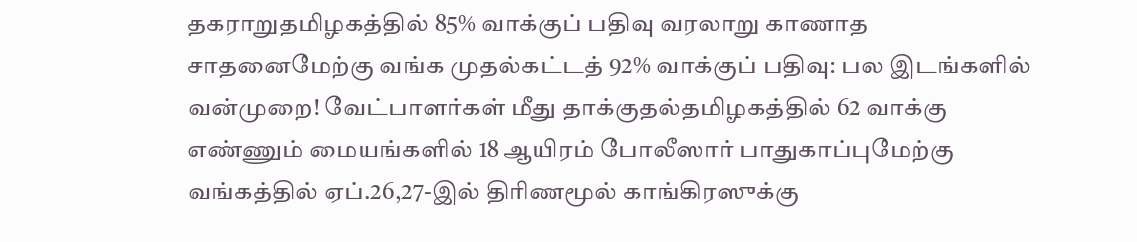தகராறுதமிழகத்தில் 85% வாக்குப் பதிவு வரலாறு காணாத சாதனைமேற்கு வங்க முதல்கட்டத் 92% வாக்குப் பதிவு: பல இடங்களில் வன்முறை! வேட்பாளர்கள் மீது தாக்குதல்தமிழகத்தில் 62 வாக்கு எண்ணும் மையங்களில் 18 ஆயிரம் போலீஸார் பாதுகாப்புமேற்கு வங்கத்தில் ஏப்.26,27-இல் திரிணமூல் காங்கிரஸுக்கு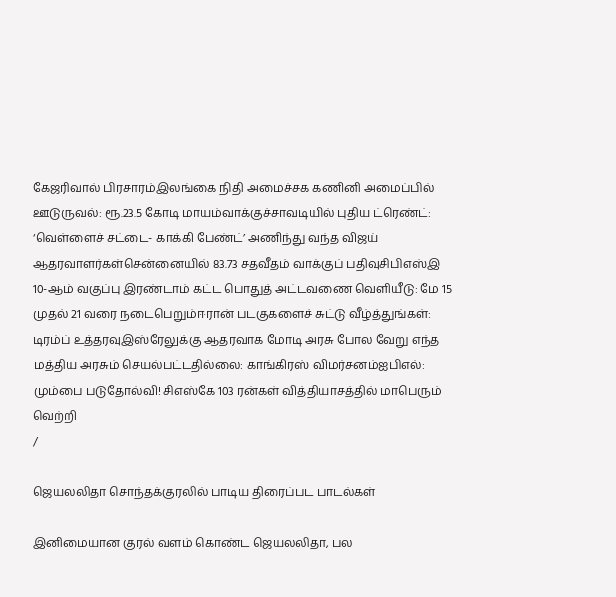கேஜரிவால் பிரசாரம்இலங்கை நிதி அமைச்சக கணினி அமைப்பில் ஊடுருவல்: ரூ.23.5 கோடி மாயம்வாக்குச்சாவடியில் புதிய ட்ரெண்ட்: ‘வெள்ளைச் சட்டை- காக்கி பேண்ட்’ அணிந்து வந்த விஜய் ஆதரவாளர்கள்சென்னையில் 83.73 சதவீதம் வாக்குப் பதிவுசிபிஎஸ்இ 10-ஆம் வகுப்பு இரண்டாம் கட்ட பொதுத் அட்டவணை வெளியீடு: மே 15 முதல் 21 வரை நடைபெறும்ஈரான் படகுகளைச் சுட்டு வீழ்த்துங்கள்: டிரம்ப் உத்தரவுஇஸ்ரேலுக்கு ஆதரவாக மோடி அரசு போல வேறு எந்த மத்திய அரசும் செயல்பட்டதில்லை: காங்கிரஸ் விமர்சனம்ஐபிஎல்: மும்பை படுதோல்வி! சிஎஸ்கே 103 ரன்கள் வித்தியாசத்தில் மாபெரும் வெற்றி
/

ஜெயலலிதா சொந்தக்குரலில் பாடிய திரைப்பட பாடல்கள்

இனிமையான குரல் வளம் கொண்ட ஜெயலலிதா, பல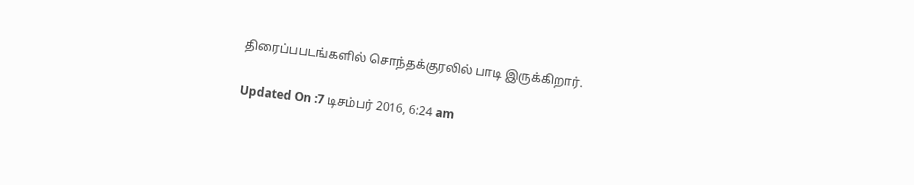திரைப்பபடங்களில் சொந்தக்குரலில் பாடி இருக்கிறார்.

Updated On :7 டிசம்பர் 2016, 6:24 am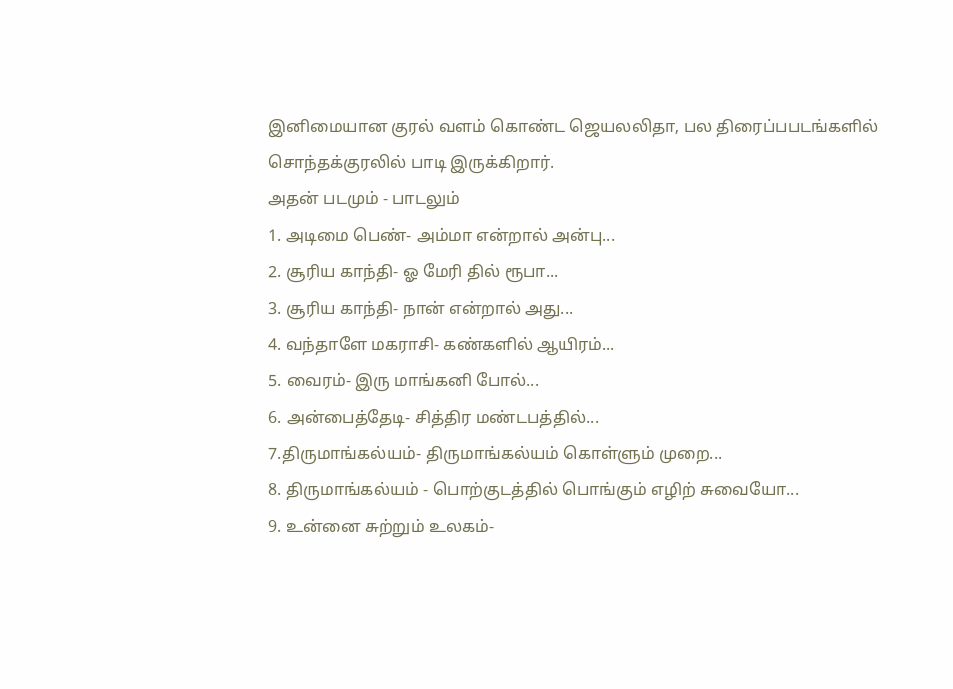இனிமையான குரல் வளம் கொண்ட ஜெயலலிதா, பல திரைப்பபடங்களில் சொந்தக்குரலில் பாடி இருக்கிறார்.
அதன் படமும் - பாடலும்
1. அடிமை பெண்- அம்மா என்றால் அன்பு...
2. சூரிய காந்தி- ஓ மேரி தில் ரூபா...
3. சூரிய காந்தி- நான் என்றால் அது...
4. வந்தாளே மகராசி- கண்களில் ஆயிரம்...
5. வைரம்- இரு மாங்கனி போல்...
6. அன்பைத்தேடி- சித்திர மண்டபத்தில்...
7.திருமாங்கல்யம்- திருமாங்கல்யம் கொள்ளும் முறை...
8. திருமாங்கல்யம் - பொற்குடத்தில் பொங்கும் எழிற் சுவையோ...
9. உன்னை சுற்றும் உலகம்-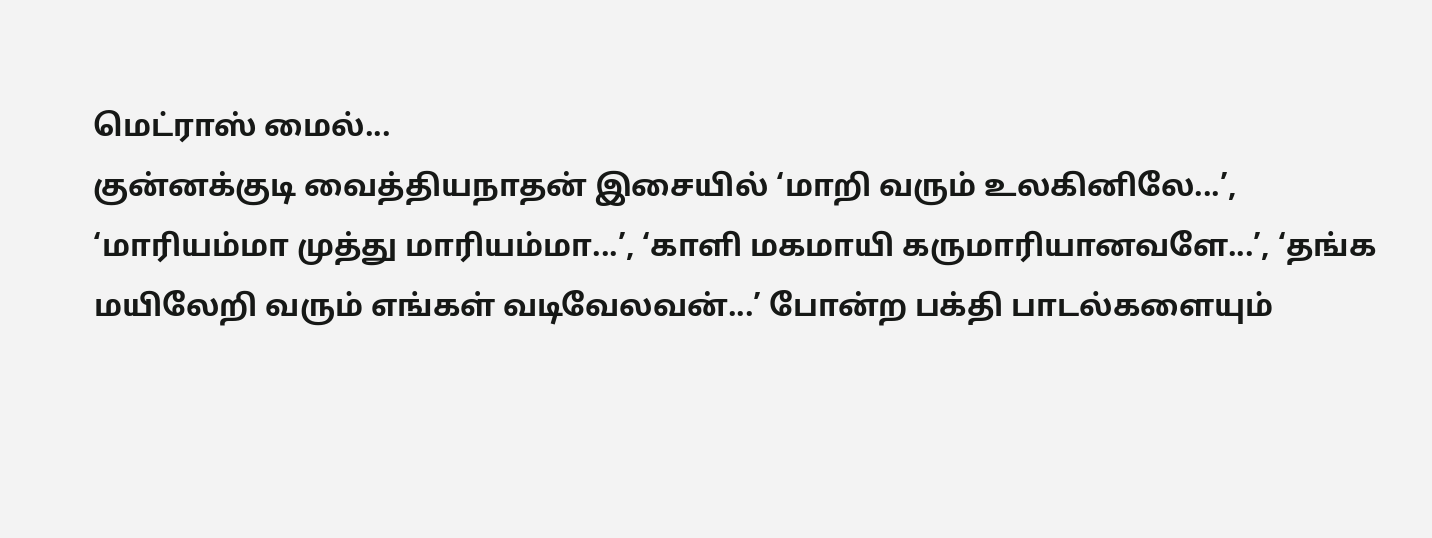மெட்ராஸ் மைல்...
குன்னக்குடி வைத்தியநாதன் இசையில் ‘மாறி வரும் உலகினிலே...’,
‘மாரியம்மா முத்து மாரியம்மா...’, ‘காளி மகமாயி கருமாரியானவளே...’, ‘தங்க மயிலேறி வரும் எங்கள் வடிவேலவன்...’ போன்ற பக்தி பாடல்களையும்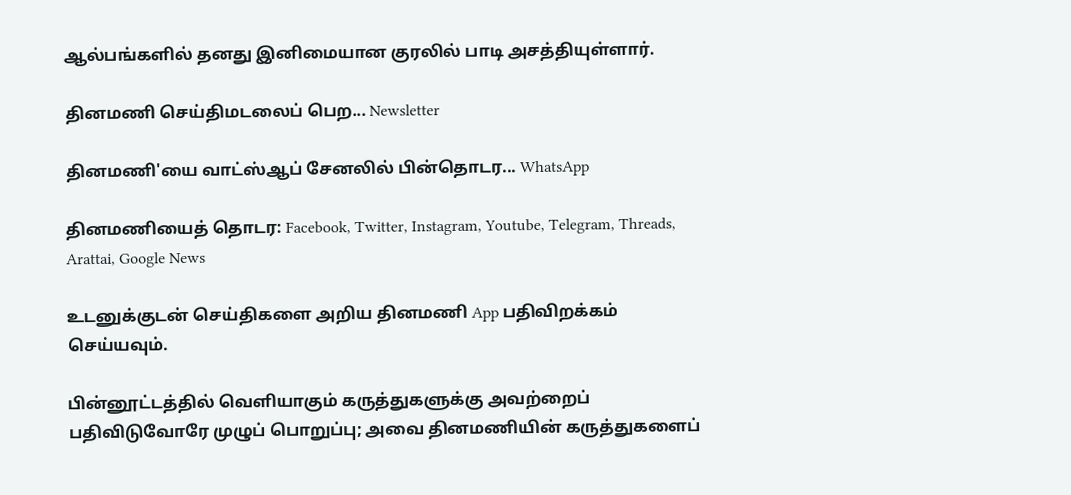ஆல்பங்களில் தனது இனிமையான குரலில் பாடி அசத்தியுள்ளார்.

தினமணி செய்திமடலைப் பெற... Newsletter

தினமணி'யை வாட்ஸ்ஆப் சேனலில் பின்தொடர... WhatsApp

தினமணியைத் தொடர: Facebook, Twitter, Instagram, Youtube, Telegram, Threads, Arattai, Google News

உடனுக்குடன் செய்திகளை அறிய தினமணி App பதிவிறக்கம் செய்யவும்.

பின்னூட்டத்தில் வெளியாகும் கருத்துகளுக்கு அவற்றைப் பதிவிடுவோரே முழுப் பொறுப்பு; அவை தினமணியின் கருத்துகளைப்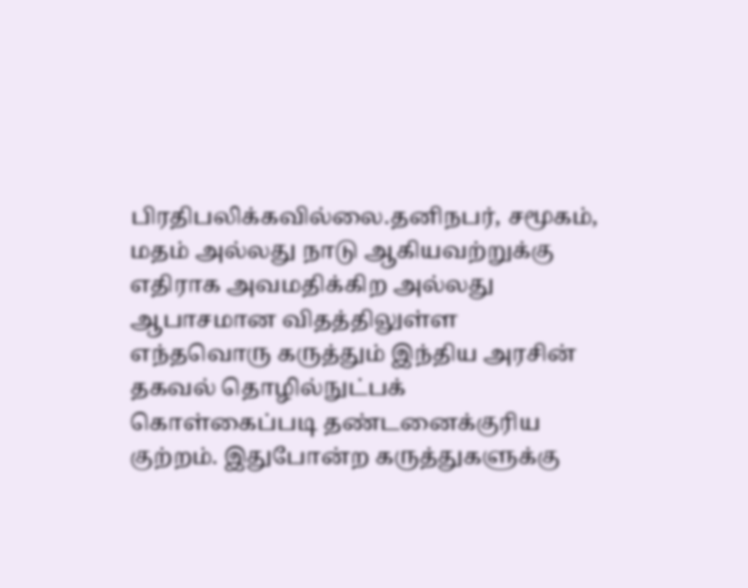பிரதிபலிக்கவில்லை.தனிநபர், சமூகம், மதம் அல்லது நாடு ஆகியவற்றுக்கு எதிராக அவமதிக்கிற அல்லது ஆபாசமான விதத்திலுள்ள எந்தவொரு கருத்தும் இந்திய அரசின் தகவல் தொழில்நுட்பக் கொள்கைப்படி தண்டனைக்குரிய குற்றம். இதுபோன்ற கருத்துகளுக்கு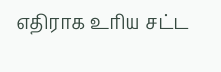எதிராக உரிய சட்ட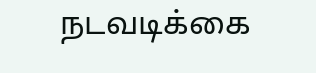நடவடிக்கை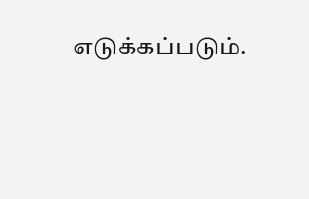எடுக்கப்படும்.